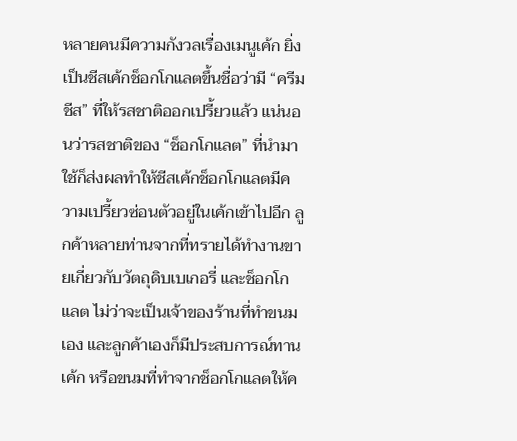หลายคนมีความกังวลเรื่องเมนูเค้ก ยิ่งเป็นชีสเค้กช็อกโกแลตขึ้นชื่อว่ามี “ครีมชีส” ที่ให้รสชาติออกเปรี้ยวแล้ว แน่นอนว่ารสชาติของ “ช็อกโกแลต” ที่นำมาใช้ก็ส่งผลทำให้ชีสเค้กช็อกโกแลตมีความเปรี้ยวซ่อนตัวอยู่ในเค้กเข้าไปอีก ลูกค้าหลายท่านจากที่ทรายได้ทำงานขายเกี่ยวกับวัตถุดิบเบเกอรี่ และช็อกโกแลต ไม่ว่าจะเป็นเจ้าของร้านที่ทำขนมเอง และลูกค้าเองก็มีประสบการณ์ทานเค้ก หรือขนมที่ทำจากช็อกโกแลตให้ค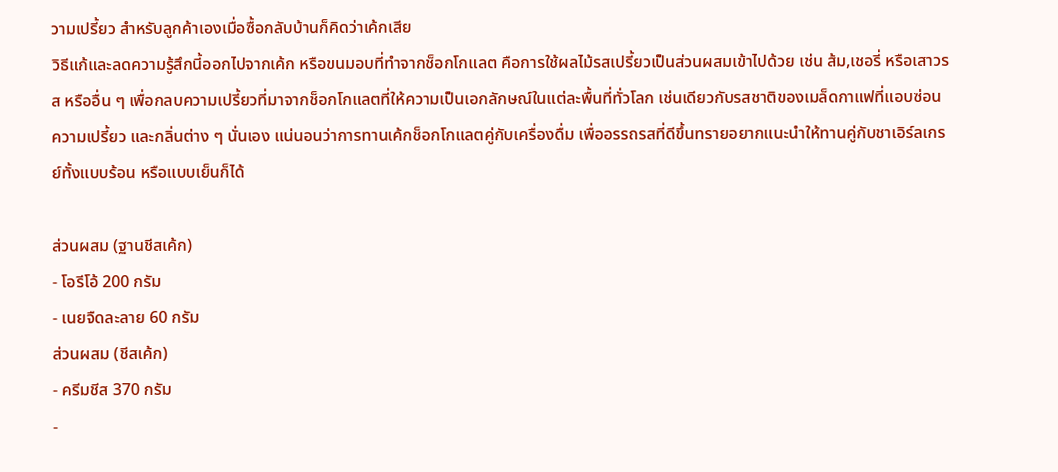วามเปรี้ยว สำหรับลูกค้าเองเมื่อซื้อกลับบ้านก็คิดว่าเค้กเสีย
วิธีแก้และลดความรู้สึกนี้ออกไปจากเค้ก หรือขนมอบที่ทำจากช็อกโกแลต คือการใช้ผลไม้รสเปรี้ยวเป็นส่วนผสมเข้าไปด้วย เช่น ส้ม,เชอรี่ หรือเสาวรส หรืออื่น ๆ เพื่อกลบความเปรี้ยวที่มาจากช็อกโกแลตที่ให้ความเป็นเอกลักษณ์ในแต่ละพื้นที่ทั่วโลก เช่นเดียวกับรสชาติของเมล็ดกาแฟที่แอบซ่อนความเปรี้ยว และกลิ่นต่าง ๆ นั่นเอง แน่นอนว่าการทานเค้กช็อกโกแลตคู่กับเครื่องดื่ม เพื่ออรรถรสที่ดีขึ้นทรายอยากแนะนำให้ทานคู่กับชาเอิร์ลเกรย์ทั้งแบบร้อน หรือแบบเย็นก็ได้

ส่วนผสม (ฐานชีสเค้ก)
- โอรีโอ้ 200 กรัม
- เนยจืดละลาย 60 กรัม
ส่วนผสม (ชีสเค้ก)
- ครีมชีส 370 กรัม
-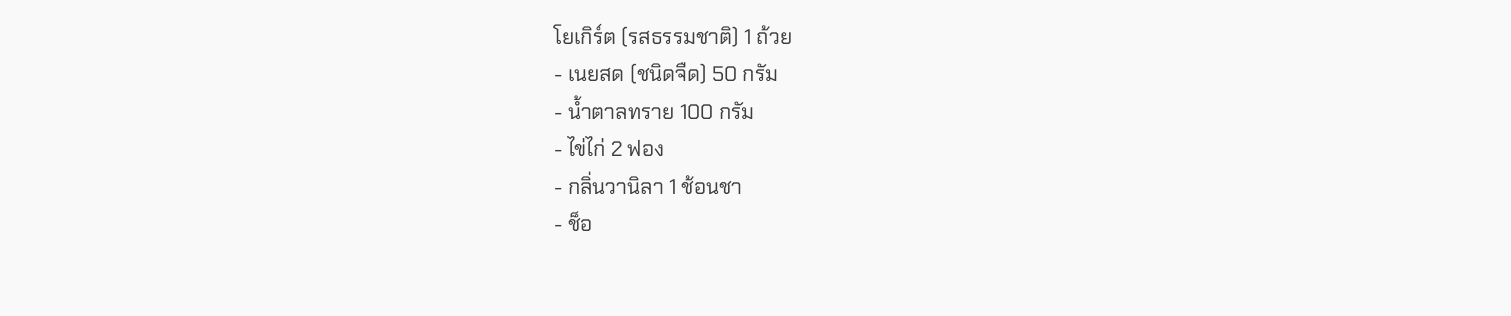โยเกิร์ต (รสธรรมชาติ) 1 ถ้วย
- เนยสด (ชนิดจืด) 50 กรัม
- น้ำตาลทราย 100 กรัม
- ไข่ไก่ 2 ฟอง
- กลิ่นวานิลา 1 ช้อนชา
- ช็อ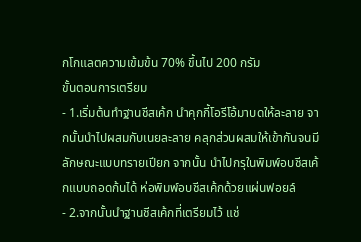กโกแลตความเข้มข้น 70% ขึ้นไป 200 กรัม
ขั้นตอนการเตรียม
- 1.เริ่มต้นทำฐานชีสเค้ก นำคุกกี้โอรีโอ้มาบดให้ละลาย จากนั้นนำไปผสมกับเนยละลาย คลุกส่วนผสมให้เข้ากันจนมีลักษณะแบบทรายเปียก จากนั้น นำไปกรุในพิมพ์อบชีสเค้กแบบถอดก้นได้ ห่อพิมพ์อบชีสเค้กด้วยแผ่นฟอยล์
- 2.จากนั้นนำฐานชีสเค้กที่เตรียมไว้ แช่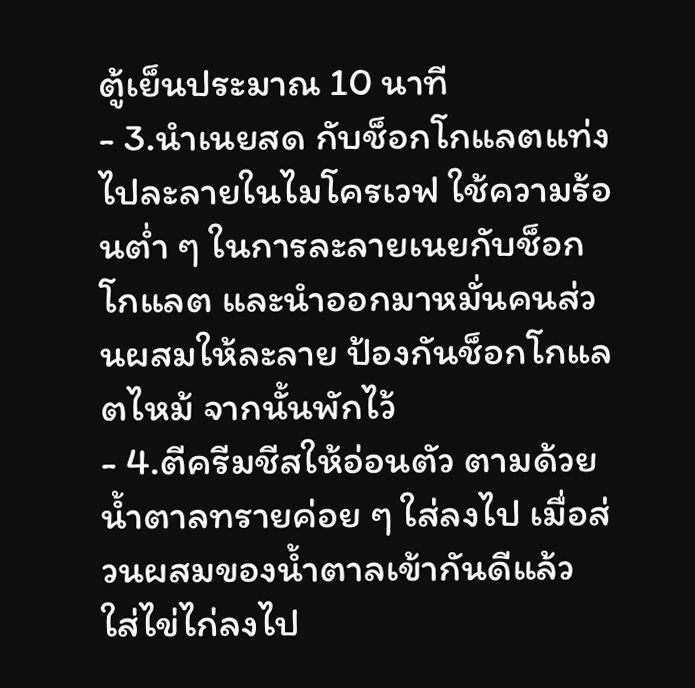ตู้เย็นประมาณ 10 นาที
- 3.นำเนยสด กับช็อกโกแลตแท่งไปละลายในไมโครเวฟ ใช้ความร้อนต่ำ ๆ ในการละลายเนยกับช็อกโกแลต และนำออกมาหมั่นคนส่วนผสมให้ละลาย ป้องกันช็อกโกแลตไหม้ จากนั้นพักไว้
- 4.ตีครีมชีสให้อ่อนตัว ตามด้วยน้ำตาลทรายค่อย ๆ ใส่ลงไป เมื่อส่วนผสมของน้ำตาลเข้ากันดีแล้ว ใส่ไข่ไก่ลงไป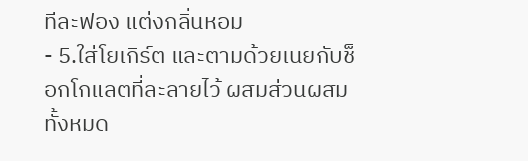ทีละฟอง แต่งกลิ่นหอม
- 5.ใส่โยเกิร์ต และตามด้วยเนยกับช็อกโกแลตที่ละลายไว้ ผสมส่วนผสมทั้งหมด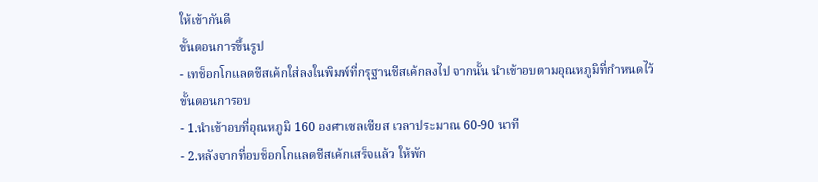ให้เข้ากันดี
ขั้นตอนการขึ้นรูป
- เทช็อกโกแลตชีสเค้กใส่ลงในพิมพ์ที่กรุฐานชีสเค้กลงไป จากนั้น นำเข้าอบตามอุณหภูมิที่กำหนดไว้
ขั้นตอนการอบ
- 1.นำเข้าอบที่อุณหภูมิ 160 องศาเซลเซียส เวลาประมาณ 60-90 นาที
- 2.หลังจากที่อบช็อกโกแลตชีสเค้กเสร็จแล้ว ให้พัก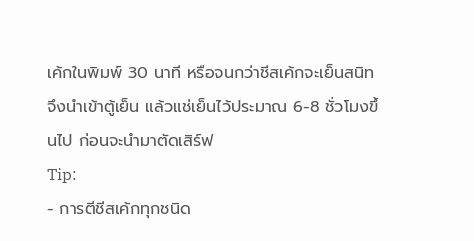เค้กในพิมพ์ 30 นาที หรือจนกว่าชีสเค้กจะเย็นสนิท จึงนำเข้าตู้เย็น แล้วแช่เย็นไว้ประมาณ 6-8 ชั่วโมงขึ้นไป ก่อนจะนำมาตัดเสิร์ฟ
Tip:
- การตีชีสเค้กทุกชนิด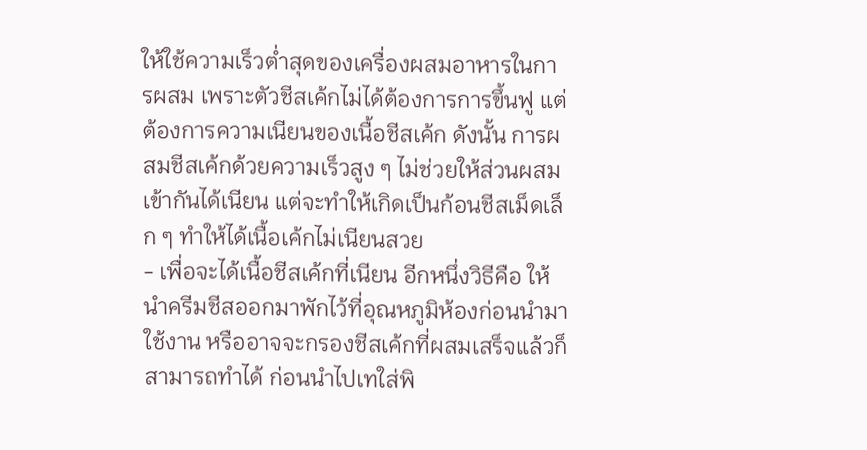ให้ใช้ความเร็วต่ำสุดของเครื่องผสมอาหารในการผสม เพราะตัวชีสเค้กไม่ได้ต้องการการขึ้นฟู แต่ต้องการความเนียนของเนื้อชีสเค้ก ดังนั้น การผสมชีสเค้กด้วยความเร็วสูง ๆ ไม่ช่วยให้ส่วนผสมเข้ากันได้เนียน แต่จะทำให้เกิดเป็นก้อนชีสเม็ดเล็ก ๆ ทำให้ได้เนื้อเค้กไม่เนียนสวย
- เพื่อจะได้เนื้อชีสเค้กที่เนียน อีกหนึ่งวิธีคือ ให้นำครีมชีสออกมาพักไว้ที่อุณหภูมิห้องก่อนนำมาใช้งาน หรืออาจจะกรองชีสเค้กที่ผสมเสร็จแล้วก็สามารถทำได้ ก่อนนำไปเทใส่พิ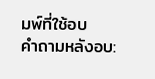มพ์ที่ใช้อบ
คำถามหลังอบ: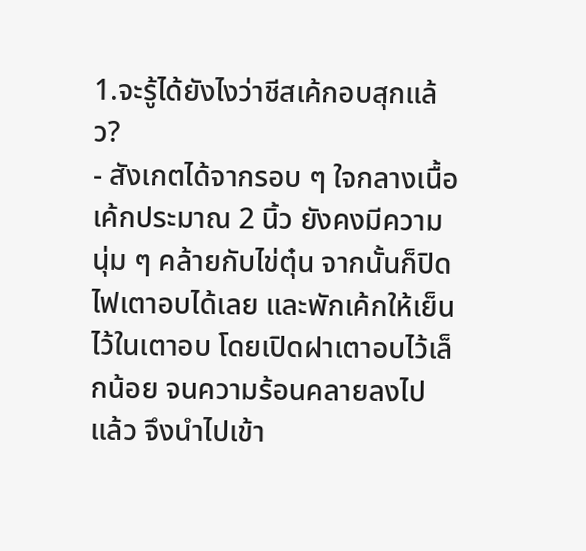1.จะรู้ได้ยังไงว่าชีสเค้กอบสุกแล้ว?
- สังเกตได้จากรอบ ๆ ใจกลางเนื้อเค้กประมาณ 2 นิ้ว ยังคงมีความนุ่ม ๆ คล้ายกับไข่ตุ๋น จากนั้นก็ปิดไฟเตาอบได้เลย และพักเค้กให้เย็นไว้ในเตาอบ โดยเปิดฝาเตาอบไว้เล็กน้อย จนความร้อนคลายลงไปแล้ว จึงนำไปเข้า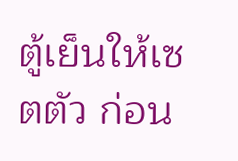ตู้เย็นให้เซตตัว ก่อน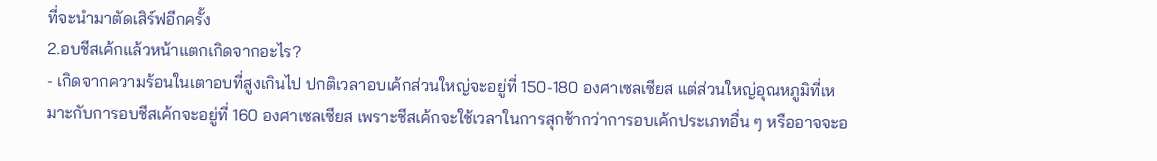ที่จะนำมาตัดเสิร์ฟอีกครั้ง
2.อบชีสเค้กแล้วหน้าแตกเกิดจากอะไร?
- เกิดจากความร้อนในเตาอบที่สูงเกินไป ปกติเวลาอบเค้กส่วนใหญ่จะอยู่ที่ 150-180 องศาเซลเซียส แต่ส่วนใหญ่อุณหภูมิที่เหมาะกับการอบชีสเค้กจะอยู่ที่ 160 องศาเซลเซียส เพราะชีสเค้กจะใช้เวลาในการสุกช้ากว่าการอบเค้กประเภทอื่น ๆ หรืออาจจะอ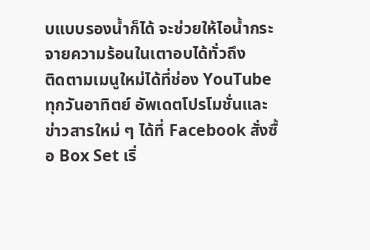บแบบรองน้ำก็ได้ จะช่วยให้ไอน้ำกระจายความร้อนในเตาอบได้ทั่วถึง
ติดตามเมนูใหม่ได้ที่ช่อง YouTube ทุกวันอาทิตย์ อัพเดตโปรโมชั่นและข่าวสารใหม่ ๆ ได้ที่ Facebook สั่งซื้อ Box Set เริ่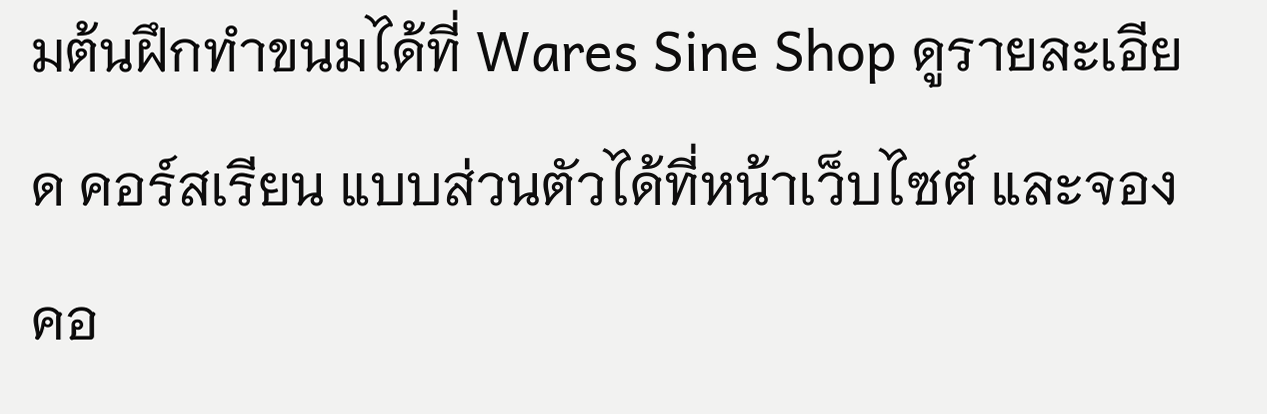มต้นฝึกทำขนมได้ที่ Wares Sine Shop ดูรายละเอียด คอร์สเรียน แบบส่วนตัวได้ที่หน้าเว็บไซต์ และจองคอ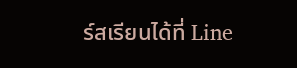ร์สเรียนได้ที่ Line